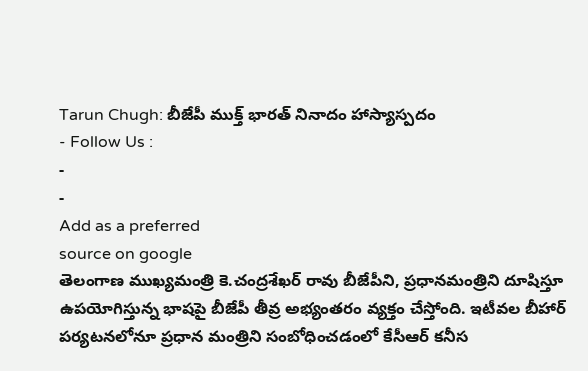Tarun Chugh: బీజేపీ ముక్త్ భారత్ నినాదం హాస్యాస్పదం
- Follow Us :
-
-
Add as a preferred
source on google
తెలంగాణ ముఖ్యమంత్రి కె.చంద్రశేఖర్ రావు బీజేపీని, ప్రధానమంత్రిని దూషిస్తూ ఉపయోగిస్తున్న భాషపై బీజేపీ తీవ్ర అభ్యంతరం వ్యక్తం చేస్తోంది. ఇటీవల బీహార్ పర్యటనలోనూ ప్రధాన మంత్రిని సంబోధించడంలో కేసీఆర్ కనీస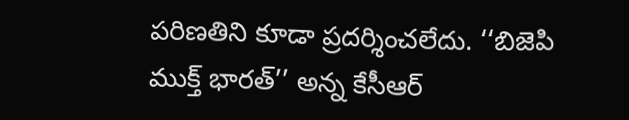పరిణతిని కూడా ప్రదర్శించలేదు. ‘‘బిజెపి ముక్త్ భారత్’’ అన్న కేసీఆర్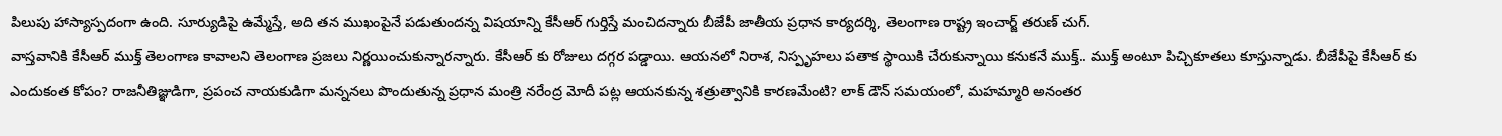పిలుపు హాస్యాస్పదంగా ఉంది. సూర్యుడిపై ఉమ్మేస్తే, అది తన ముఖంపైనే పడుతుందన్న విషయాన్ని కేసీఆర్ గుర్తిస్తే మంచిదన్నారు బీజేపీ జాతీయ ప్రధాన కార్యదర్శి, తెలంగాణ రాష్ట్ర ఇంచార్జ్ తరుణ్ చుగ్.
వాస్తవానికి కేసీఆర్ ముక్త్ తెలంగాణ కావాలని తెలంగాణ ప్రజలు నిర్ణయించుకున్నారన్నారు. కేసీఆర్ కు రోజులు దగ్గర పడ్డాయి. ఆయనలో నిరాశ, నిస్పృహలు పతాక స్థాయికి చేరుకున్నాయి కనుకనే ముక్త్.. ముక్త్ అంటూ పిచ్చికూతలు కూస్తున్నాడు. బీజేపీపై కేసీఆర్ కు ఎందుకంత కోపం? రాజనీతిజ్ఞుడిగా, ప్రపంచ నాయకుడిగా మన్ననలు పొందుతున్న ప్రధాన మంత్రి నరేంద్ర మోదీ పట్ల ఆయనకున్న శత్రుత్వానికి కారణమేంటి? లాక్ డౌన్ సమయంలో, మహమ్మారి అనంతర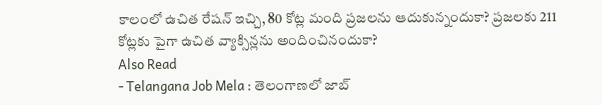కాలంలో ఉచిత రేషన్ ఇచ్చి, 80 కోట్ల మంది ప్రజలను ఆదుకున్నందుకా? ప్రజలకు 211 కోట్లకు పైగా ఉచిత వ్యాక్సిన్లను అందించినందుకా?
Also Read
- Telangana Job Mela : తెలంగాణలో జాబ్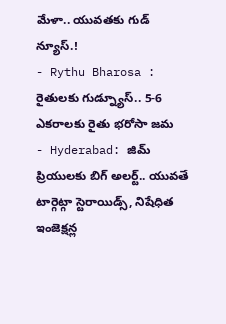మేళా.. యువతకు గుడ్ న్యూస్.!
- Rythu Bharosa : రైతులకు గుడ్న్యూస్.. 5-6 ఎకరాలకు రైతు భరోసా జమ
- Hyderabad: జిమ్ ప్రియులకు బిగ్ అలర్ట్.. యువతే టార్గెట్గా స్టెరాయిడ్స్, నిషేధిత ఇంజెక్షన్ల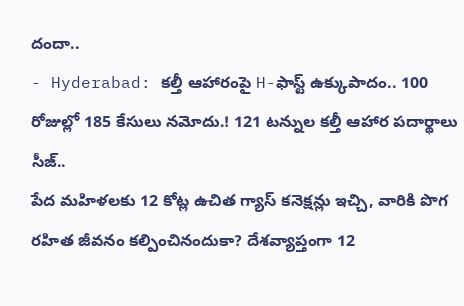దందా..
- Hyderabad: కల్తీ ఆహారంపై H-ఫాస్ట్ ఉక్కుపాదం.. 100 రోజుల్లో 185 కేసులు నమోదు.! 121 టన్నుల కల్తీ ఆహార పదార్థాలు సీజ్..
పేద మహిళలకు 12 కోట్ల ఉచిత గ్యాస్ కనెక్షన్లు ఇచ్చి, వారికి పొగ రహిత జీవనం కల్పించినందుకా? దేశవ్యాప్తంగా 12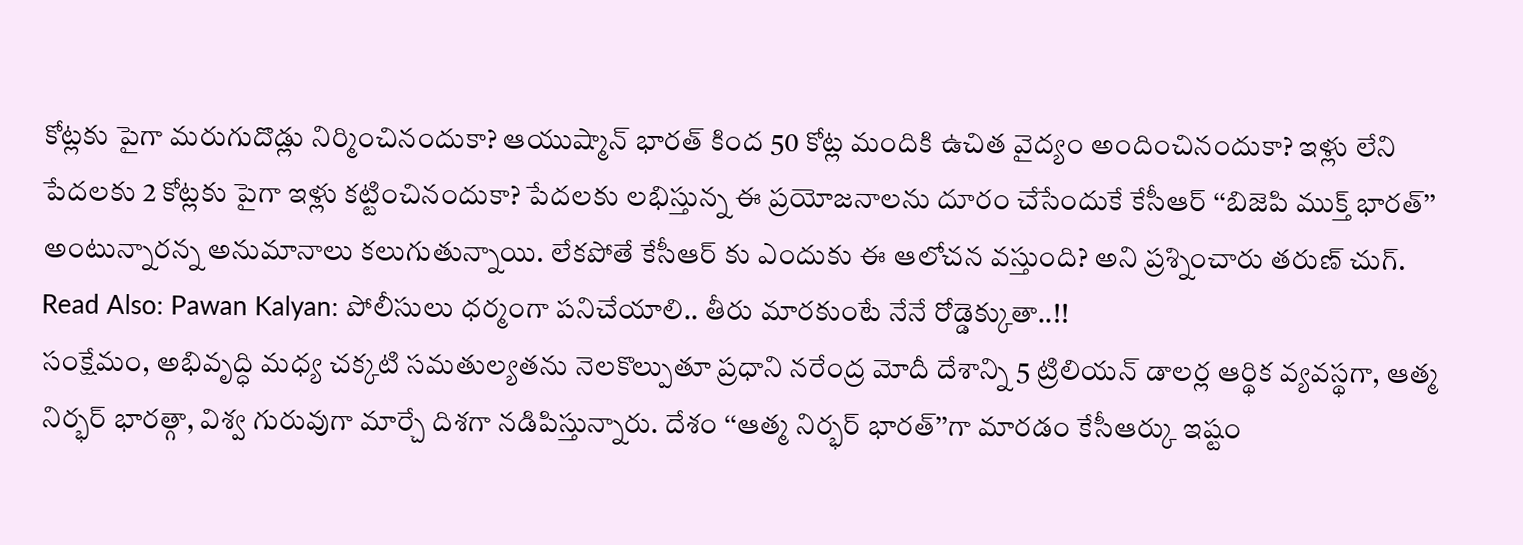కోట్లకు పైగా మరుగుదొడ్లు నిర్మించినందుకా? ఆయుష్మాన్ భారత్ కింద 50 కోట్ల మందికి ఉచిత వైద్యం అందించినందుకా? ఇళ్లు లేని పేదలకు 2 కోట్లకు పైగా ఇళ్లు కట్టించినందుకా? పేదలకు లభిస్తున్న ఈ ప్రయోజనాలను దూరం చేసేందుకే కేసీఆర్ ‘‘బిజెపి ముక్త్ భారత్’’ అంటున్నారన్న అనుమానాలు కలుగుతున్నాయి. లేకపోతే కేసీఆర్ కు ఎందుకు ఈ ఆలోచన వస్తుంది? అని ప్రశ్నించారు తరుణ్ చుగ్.
Read Also: Pawan Kalyan: పోలీసులు ధర్మంగా పనిచేయాలి.. తీరు మారకుంటే నేనే రోడ్డెక్కుతా..!!
సంక్షేమం, అభివృద్ధి మధ్య చక్కటి సమతుల్యతను నెలకొల్పుతూ ప్రధాని నరేంద్ర మోదీ దేశాన్ని 5 ట్రిలియన్ డాలర్ల ఆర్థిక వ్యవస్థగా, ఆత్మ నిర్భర్ భారత్గా, విశ్వ గురువుగా మార్చే దిశగా నడిపిస్తున్నారు. దేశం ‘‘ఆత్మ నిర్భర్ భారత్’’గా మారడం కేసీఆర్కు ఇష్టం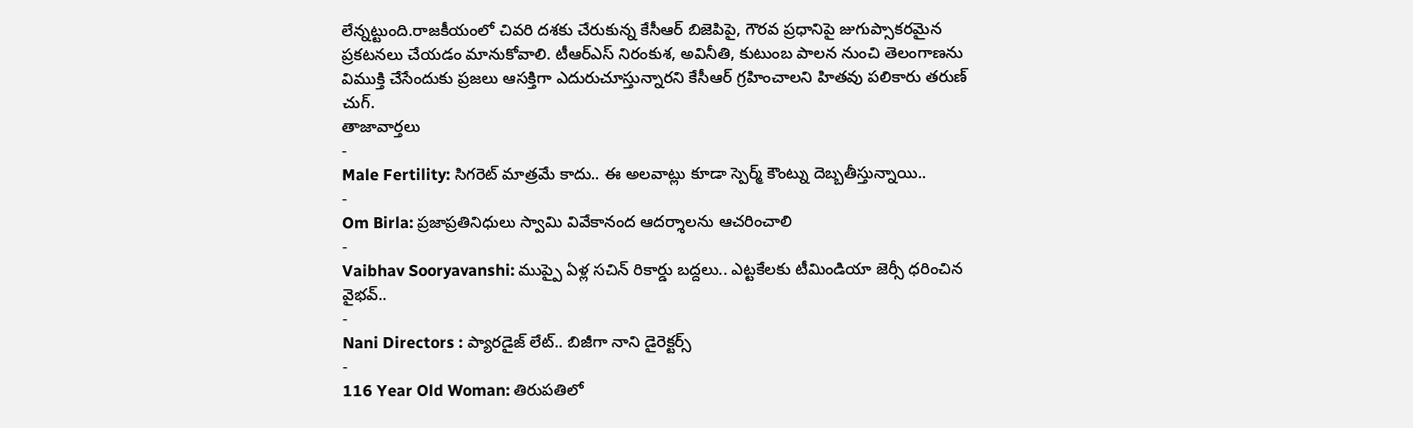లేన్నట్టుంది.రాజకీయంలో చివరి దశకు చేరుకున్న కేసీఆర్ బిజెపిపై, గౌరవ ప్రధానిపై జుగుప్సాకరమైన ప్రకటనలు చేయడం మానుకోవాలి. టీఆర్ఎస్ నిరంకుశ, అవినీతి, కుటుంబ పాలన నుంచి తెలంగాణను విముక్తి చేసేందుకు ప్రజలు ఆసక్తిగా ఎదురుచూస్తున్నారని కేసీఆర్ గ్రహించాలని హితవు పలికారు తరుణ్ చుగ్.
తాజావార్తలు
-
Male Fertility: సిగరెట్ మాత్రమే కాదు.. ఈ అలవాట్లు కూడా స్పెర్మ్ కౌంట్ను దెబ్బతీస్తున్నాయి..
-
Om Birla: ప్రజాప్రతినిధులు స్వామి వివేకానంద ఆదర్శాలను ఆచరించాలి
-
Vaibhav Sooryavanshi: ముప్పై ఏళ్ల సచిన్ రికార్డు బద్దలు.. ఎట్టకేలకు టీమిండియా జెర్సీ ధరించిన వైభవ్..
-
Nani Directors : ప్యారడైజ్ లేట్.. బిజీగా నాని డైరెక్టర్స్
-
116 Year Old Woman: తిరుపతిలో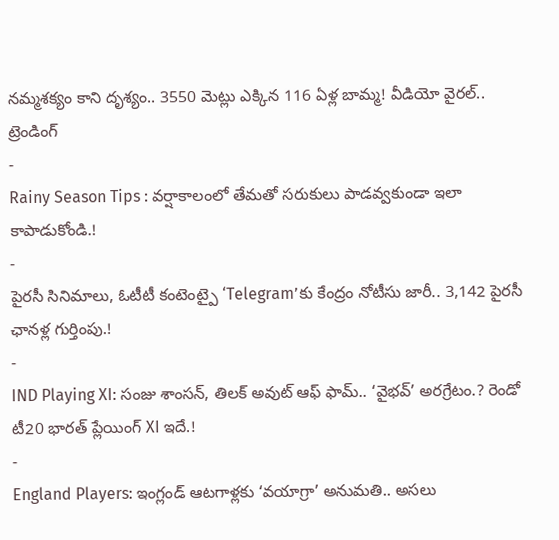నమ్మశక్యం కాని దృశ్యం.. 3550 మెట్లు ఎక్కిన 116 ఏళ్ల బామ్మ! వీడియో వైరల్..
ట్రెండింగ్
-
Rainy Season Tips : వర్షాకాలంలో తేమతో సరుకులు పాడవ్వకుండా ఇలా కాపాడుకోండి.!
-
పైరసీ సినిమాలు, ఓటీటీ కంటెంట్పై ‘Telegram’కు కేంద్రం నోటీసు జారీ.. 3,142 పైరసీ ఛానళ్ల గుర్తింపు.!
-
IND Playing XI: సంజు శాంసన్, తిలక్ అవుట్ ఆఫ్ ఫామ్.. ‘వైభవ్’ అరగ్రేటం.? రెండో టీ20 భారత్ ప్లేయింగ్ XI ఇదే.!
-
England Players: ఇంగ్లండ్ ఆటగాళ్లకు ‘వయాగ్రా’ అనుమతి.. అసలు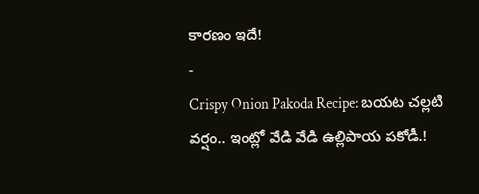కారణం ఇదే!
-
Crispy Onion Pakoda Recipe: బయట చల్లటి వర్షం.. ఇంట్లో వేడి వేడి ఉల్లిపాయ పకోడీ.!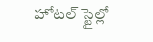హోటల్ స్టైల్లో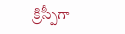క్రిస్పీగా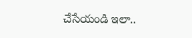చేసేయండి ఇలా..